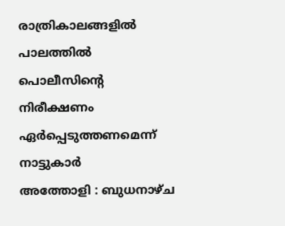രാത്രികാലങ്ങളിൽ പാലത്തിൽ പൊലീസിൻ്റെ നിരീക്ഷണം ഏർപ്പെടുത്തണമെന്ന് നാട്ടുകാർ
അത്തോളി : ബുധനാഴ്ച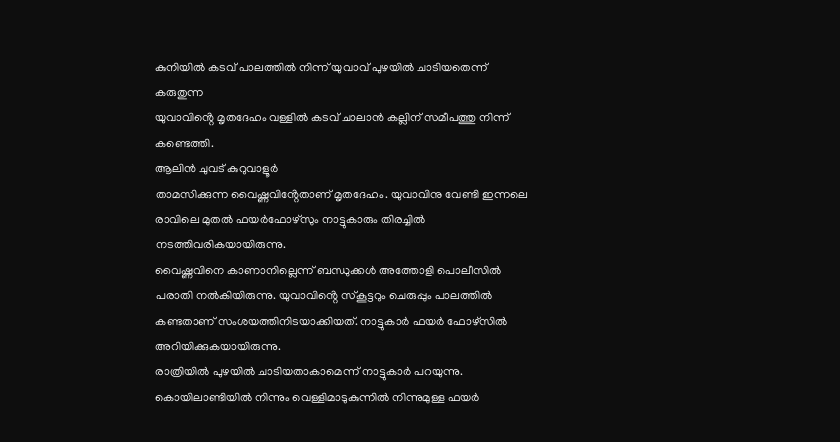കുനിയിൽ കടവ് പാലത്തിൽ നിന്ന് യുവാവ് പുഴയിൽ ചാടിയതെന്ന് കരുതുന്ന
യുവാവിൻ്റെ മൃതദേഹം വള്ളിൽ കടവ് ചാലാൻ കല്ലിന് സമീപത്തു നിന്ന് കണ്ടെത്തി.
ആലിൻ ചുവട് കുറുവാളൂർ
താമസിക്കുന്ന വൈഷ്ണവിൻ്റേതാണ് മൃതദേഹം. യുവാവിനു വേണ്ടി ഇന്നലെ രാവിലെ മുതൽ ഫയർഫോഴ്സും നാട്ടുകാരും തിരച്ചിൽ നടത്തിവരികയായിരുന്നു.
വൈഷ്ണവിനെ കാണാനില്ലെന്ന് ബന്ധുക്കൾ അത്തോളി പൊലീസിൽ പരാതി നൽകിയിരുന്നു. യുവാവിൻ്റെ സ്കൂട്ടറും ചെരുപ്പും പാലത്തിൽ കണ്ടതാണ് സംശയത്തിനിടയാക്കിയത്. നാട്ടുകാർ ഫയർ ഫോഴ്സിൽ അറിയിക്കുകയായിരുന്നു.
രാത്രിയിൽ പുഴയിൽ ചാടിയതാകാമെന്ന് നാട്ടുകാർ പറയുന്നു. കൊയിലാണ്ടിയിൽ നിന്നും വെള്ളിമാടുകുന്നിൽ നിന്നുമുള്ള ഫയർ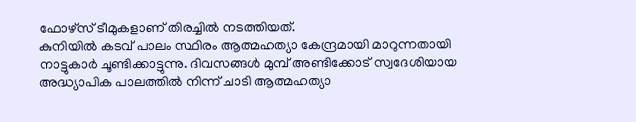ഫോഴ്സ് ടീമുകളാണ് തിരച്ചിൽ നടത്തിയത്.
കുനിയിൽ കടവ് പാലം സ്ഥിരം ആത്മഹത്യാ കേന്ദ്രമായി മാറുന്നതായി നാട്ടുകാർ ചൂണ്ടിക്കാട്ടുന്നു. ദിവസങ്ങൾ മുമ്പ് അണ്ടിക്കോട് സ്വദേശിയായ അദ്ധ്യാപിക പാലത്തിൽ നിന്ന് ചാടി ആത്മഹത്യാ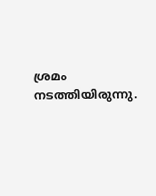ശ്രമം നടത്തിയിരുന്നു.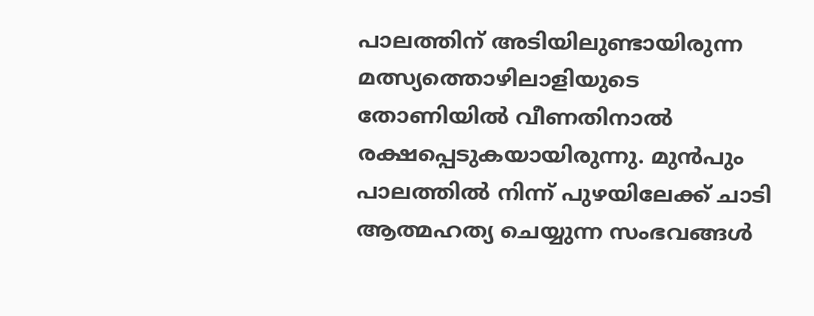പാലത്തിന് അടിയിലുണ്ടായിരുന്ന മത്സ്യത്തൊഴിലാളിയുടെ തോണിയിൽ വീണതിനാൽ രക്ഷപ്പെടുകയായിരുന്നു. മുൻപും പാലത്തിൽ നിന്ന് പുഴയിലേക്ക് ചാടി ആത്മഹത്യ ചെയ്യുന്ന സംഭവങ്ങൾ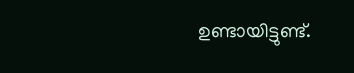ഉണ്ടായിട്ടുണ്ട്.